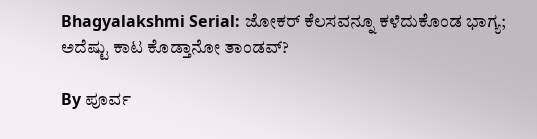Bhagyalakshmi Serial: ಜೋಕರ್ ಕೆಲಸವನ್ನೂ ಕಳೆದುಕೊಂಡ ಭಾಗ್ಯ; ಅದೆಷ್ಟು ಕಾಟ ಕೊಡ್ತಾನೋ ತಾಂಡವ್?

By ಪೂರ್ವ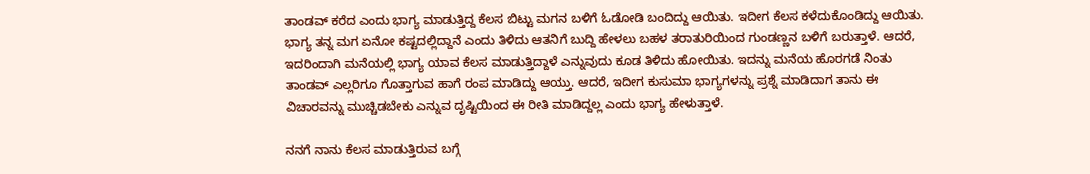ತಾಂಡವ್ ಕರೆದ ಎಂದು ಭಾಗ್ಯ ಮಾಡುತ್ತಿದ್ದ ಕೆಲಸ ಬಿಟ್ಟು ಮಗನ ಬಳಿಗೆ ಓಡೋಡಿ ಬಂದಿದ್ದು ಆಯಿತು. ಇದೀಗ ಕೆಲಸ ಕಳೆದುಕೊಂಡಿದ್ದು ಆಯಿತು. ಭಾಗ್ಯ ತನ್ನ ಮಗ ಏನೋ ಕಷ್ಟದಲ್ಲಿದ್ದಾನೆ ಎಂದು ತಿಳಿದು ಆತನಿಗೆ ಬುದ್ದಿ ಹೇಳಲು ಬಹಳ ತರಾತುರಿಯಿಂದ ಗುಂಡಣ್ಣನ ಬಳಿಗೆ ಬರುತ್ತಾಳೆ. ಆದರೆ, ಇದರಿಂದಾಗಿ ಮನೆಯಲ್ಲಿ ಭಾಗ್ಯ ಯಾವ ಕೆಲಸ ಮಾಡುತ್ತಿದ್ದಾಳೆ ಎನ್ನುವುದು ಕೂಡ ತಿಳಿದು ಹೋಯಿತು. ಇದನ್ನು ಮನೆಯ ಹೊರಗಡೆ ನಿಂತು ತಾಂಡವ್‌ ಎಲ್ಲರಿಗೂ ಗೊತ್ತಾಗುವ ಹಾಗೆ ರಂಪ ಮಾಡಿದ್ದು ಆಯ್ತು. ಆದರೆ, ಇದೀಗ ಕುಸುಮಾ ಭಾಗ್ಯಗಳನ್ನು ಪ್ರಶ್ನೆ ಮಾಡಿದಾಗ ತಾನು ಈ ವಿಚಾರವನ್ನು ಮುಚ್ಚಿಡಬೇಕು ಎನ್ನುವ ದೃಷ್ಟಿಯಿಂದ ಈ ರೀತಿ ಮಾಡಿದ್ದಲ್ಲ ಎಂದು ಭಾಗ್ಯ ಹೇಳುತ್ತಾಳೆ.

ನನಗೆ ನಾನು ಕೆಲಸ ಮಾಡುತ್ತಿರುವ ಬಗ್ಗೆ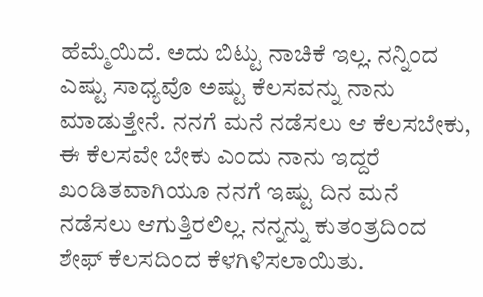ಹೆಮ್ಮೆಯಿದೆ. ಅದು ಬಿಟ್ಟು ನಾಚಿಕೆ ಇಲ್ಲ. ನನ್ನಿಂದ ಎಷ್ಟು ಸಾಧ್ಯವೊ ಅಷ್ಟು ಕೆಲಸವನ್ನು ನಾನು ಮಾಡುತ್ತೇನೆ. ನನಗೆ ಮನೆ ನಡೆಸಲು ಆ ಕೆಲಸಬೇಕು, ಈ ಕೆಲಸವೇ ಬೇಕು ಎಂದು ನಾನು ಇದ್ದರೆ ಖಂಡಿತವಾಗಿಯೂ ನನಗೆ ಇಷ್ಟು ದಿನ ಮನೆ ನಡೆಸಲು ಆಗುತ್ತಿರಲಿಲ್ಲ. ನನ್ನನ್ನು ಕುತಂತ್ರದಿಂದ ಶೇಫ್ ಕೆಲಸದಿಂದ ಕೆಳಗಿಳಿಸಲಾಯಿತು.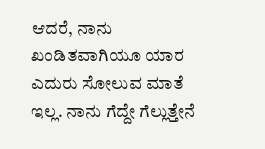ಆದರೆ, ನಾನು ಖಂಡಿತವಾಗಿಯೂ ಯಾರ ಎದುರು ಸೋಲುವ ಮಾತೆ ಇಲ್ಲ. ನಾನು ಗೆದ್ದೇ ಗೆಲ್ಲುತ್ತೇನೆ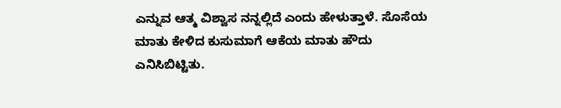ಎನ್ನುವ ಆತ್ಮ ವಿಶ್ವಾಸ ನನ್ನಲ್ಲಿದೆ ಎಂದು ಹೇಳುತ್ತಾಳೆ. ಸೊಸೆಯ ಮಾತು ಕೇಳಿದ ಕುಸುಮಾಗೆ ಆಕೆಯ ಮಾತು ಹೌದು ಎನಿಸಿಬಿಟ್ಟಿತು.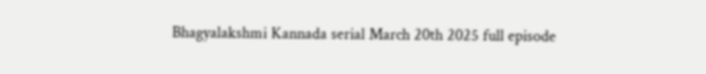Bhagyalakshmi Kannada serial March 20th 2025 full episode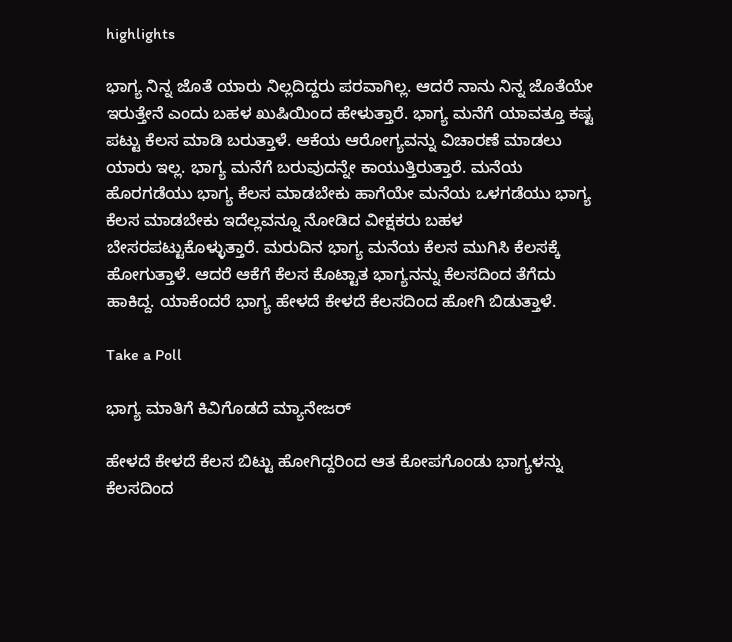highlights

ಭಾಗ್ಯ ನಿನ್ನ ಜೊತೆ ಯಾರು ನಿಲ್ಲದಿದ್ದರು ಪರವಾಗಿಲ್ಲ. ಆದರೆ ನಾನು ನಿನ್ನ ಜೊತೆಯೇ ಇರುತ್ತೇನೆ ಎಂದು ಬಹಳ ಖುಷಿಯಿಂದ ಹೇಳುತ್ತಾರೆ. ಭಾಗ್ಯ ಮನೆಗೆ ಯಾವತ್ತೂ ಕಷ್ಟ ಪಟ್ಟು ಕೆಲಸ ಮಾಡಿ ಬರುತ್ತಾಳೆ. ಆಕೆಯ ಆರೋಗ್ಯವನ್ನು ವಿಚಾರಣೆ ಮಾಡಲು ಯಾರು ಇಲ್ಲ. ಭಾಗ್ಯ ಮನೆಗೆ ಬರುವುದನ್ನೇ ಕಾಯುತ್ತಿರುತ್ತಾರೆ. ಮನೆಯ ಹೊರಗಡೆಯು ಭಾಗ್ಯ ಕೆಲಸ ಮಾಡಬೇಕು ಹಾಗೆಯೇ ಮನೆಯ ಒಳಗಡೆಯು ಭಾಗ್ಯ ಕೆಲಸ ಮಾಡಬೇಕು ಇದೆಲ್ಲವನ್ನೂ ನೋಡಿದ ವೀಕ್ಷಕರು ಬಹಳ ಬೇಸರಪಟ್ಟುಕೊಳ್ಳುತ್ತಾರೆ. ಮರುದಿನ ಭಾಗ್ಯ ಮನೆಯ ಕೆಲಸ ಮುಗಿಸಿ ಕೆಲಸಕ್ಕೆ ಹೋಗುತ್ತಾಳೆ. ಆದರೆ ಆಕೆಗೆ ಕೆಲಸ ಕೊಟ್ಟಾತ ಭಾಗ್ಯನನ್ನು ಕೆಲಸದಿಂದ ತೆಗೆದು ಹಾಕಿದ್ದ. ಯಾಕೆಂದರೆ ಭಾಗ್ಯ ಹೇಳದೆ ಕೇಳದೆ ಕೆಲಸದಿಂದ ಹೋಗಿ ಬಿಡುತ್ತಾಳೆ.

Take a Poll

ಭಾಗ್ಯ ಮಾತಿಗೆ ಕಿವಿಗೊಡದೆ ಮ್ಯಾನೇಜರ್

ಹೇಳದೆ ಕೇಳದೆ ಕೆಲಸ ಬಿಟ್ಟು ಹೋಗಿದ್ದರಿಂದ ಆತ ಕೋಪಗೊಂಡು ಭಾಗ್ಯಳನ್ನು ಕೆಲಸದಿಂದ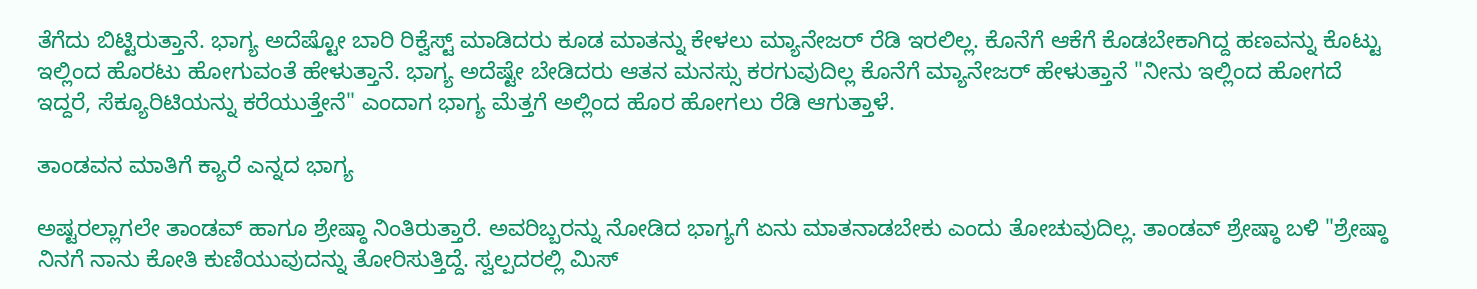ತೆಗೆದು ಬಿಟ್ಟಿರುತ್ತಾನೆ. ಭಾಗ್ಯ ಅದೆಷ್ಟೋ ಬಾರಿ ರಿಕ್ವೆಸ್ಟ್ ಮಾಡಿದರು ಕೂಡ ಮಾತನ್ನು ಕೇಳಲು ಮ್ಯಾನೇಜರ್ ರೆಡಿ ಇರಲಿಲ್ಲ. ಕೊನೆಗೆ ಆಕೆಗೆ ಕೊಡಬೇಕಾಗಿದ್ದ ಹಣವನ್ನು ಕೊಟ್ಟು ಇಲ್ಲಿಂದ ಹೊರಟು ಹೋಗುವಂತೆ ಹೇಳುತ್ತಾನೆ. ಭಾಗ್ಯ ಅದೆಷ್ಟೇ ಬೇಡಿದರು ಆತನ ಮನಸ್ಸು ಕರಗುವುದಿಲ್ಲ ಕೊನೆಗೆ ಮ್ಯಾನೇಜರ್ ಹೇಳುತ್ತಾನೆ "ನೀನು ಇಲ್ಲಿಂದ ಹೋಗದೆ ಇದ್ದರೆ, ಸೆಕ್ಯೂರಿಟಿಯನ್ನು ಕರೆಯುತ್ತೇನೆ" ಎಂದಾಗ ಭಾಗ್ಯ ಮೆತ್ತಗೆ ಅಲ್ಲಿಂದ ಹೊರ ಹೋಗಲು ರೆಡಿ ಆಗುತ್ತಾಳೆ.

ತಾಂಡವನ ಮಾತಿಗೆ ಕ್ಯಾರೆ ಎನ್ನದ ಭಾಗ್ಯ

ಅಷ್ಟರಲ್ಲಾಗಲೇ ತಾಂಡವ್ ಹಾಗೂ ಶ್ರೇಷ್ಠಾ ನಿಂತಿರುತ್ತಾರೆ. ಅವರಿಬ್ಬರನ್ನು ನೋಡಿದ ಭಾಗ್ಯಗೆ ಏನು ಮಾತನಾಡಬೇಕು ಎಂದು ತೋಚುವುದಿಲ್ಲ. ತಾಂಡವ್ ಶ್ರೇಷ್ಠಾ ಬಳಿ "ಶ್ರೇಷ್ಠಾ ನಿನಗೆ ನಾನು ಕೋತಿ ಕುಣಿಯುವುದನ್ನು ತೋರಿಸುತ್ತಿದ್ದೆ. ಸ್ವಲ್ಪದರಲ್ಲಿ ಮಿಸ್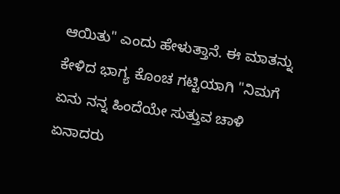ಆಯಿತು" ಎಂದು ಹೇಳುತ್ತಾನೆ. ಈ ಮಾತನ್ನು ಕೇಳಿದ ಭಾಗ್ಯ ಕೊಂಚ ಗಟ್ಟಿಯಾಗಿ "ನಿಮಗೆ ಏನು ನನ್ನ ಹಿಂದೆಯೇ ಸುತ್ತುವ ಚಾಳಿ ಏನಾದರು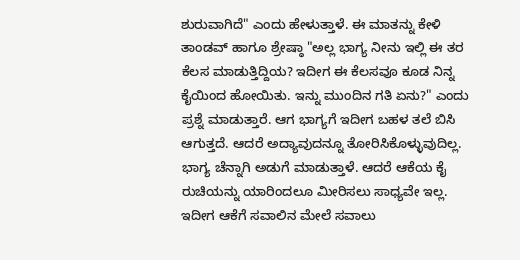ಶುರುವಾಗಿದೆ" ಎಂದು ಹೇಳುತ್ತಾಳೆ. ಈ ಮಾತನ್ನು ಕೇಳಿ ತಾಂಡವ್ ಹಾಗೂ ಶ್ರೇಷ್ಠಾ "ಅಲ್ಲ ಭಾಗ್ಯ ನೀನು ಇಲ್ಲಿ ಈ ತರ ಕೆಲಸ ಮಾಡುತ್ತಿದ್ದಿಯ? ಇದೀಗ ಈ ಕೆಲಸವೂ ಕೂಡ ನಿನ್ನ ಕೈಯಿಂದ ಹೋಯಿತು. ಇನ್ನು ಮುಂದಿನ ಗತಿ ಏನು?" ಎಂದು ಪ್ರಶ್ನೆ ಮಾಡುತ್ತಾರೆ. ಆಗ ಭಾಗ್ಯಗೆ ಇದೀಗ ಬಹಳ ತಲೆ ಬಿಸಿ ಆಗುತ್ತದೆ. ಆದರೆ ಅದ್ಯಾವುದನ್ನೂ ತೋರಿಸಿಕೊಳ್ಳುವುದಿಲ್ಲ. ಭಾಗ್ಯ ಚೆನ್ನಾಗಿ ಅಡುಗೆ ಮಾಡುತ್ತಾಳೆ. ಆದರೆ ಆಕೆಯ ಕೈ ರುಚಿಯನ್ನು ಯಾರಿಂದಲೂ ಮೀರಿಸಲು ಸಾಧ್ಯವೇ ಇಲ್ಲ. ಇದೀಗ ಆಕೆಗೆ ಸವಾಲಿನ ಮೇಲೆ ಸವಾಲು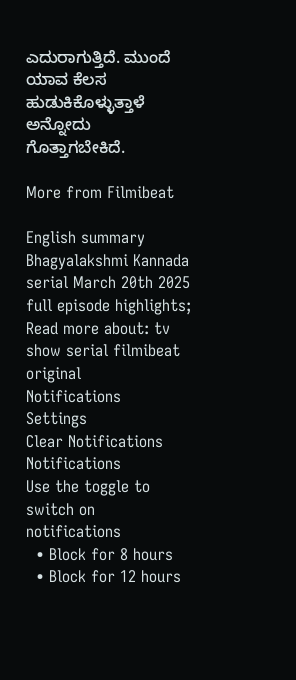ಎದುರಾಗುತ್ತಿದೆ. ಮುಂದೆ ಯಾವ ಕೆಲಸ ಹುಡುಕಿಕೊಳ್ಳುತ್ತಾಳೆ ಅನ್ನೋದು ಗೊತ್ತಾಗಬೇಕಿದೆ.

More from Filmibeat

English summary
Bhagyalakshmi Kannada serial March 20th 2025 full episode highlights;
Read more about: tv show serial filmibeat original
Notifications
Settings
Clear Notifications
Notifications
Use the toggle to switch on notifications
  • Block for 8 hours
  • Block for 12 hours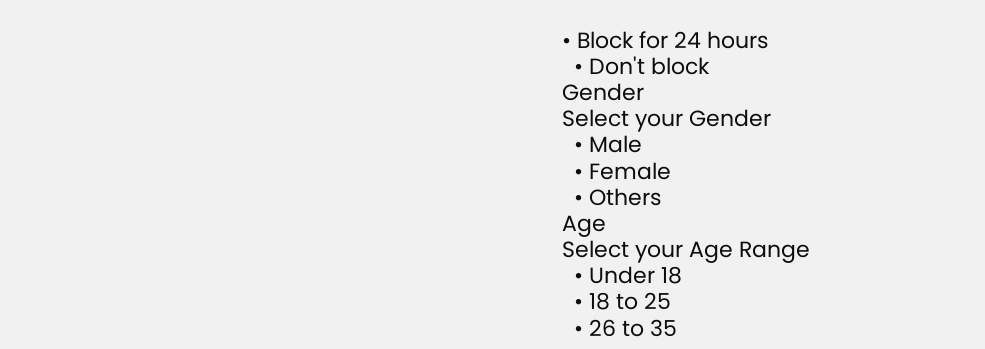• Block for 24 hours
  • Don't block
Gender
Select your Gender
  • Male
  • Female
  • Others
Age
Select your Age Range
  • Under 18
  • 18 to 25
  • 26 to 35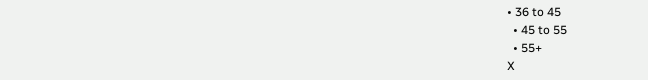• 36 to 45
  • 45 to 55
  • 55+
X